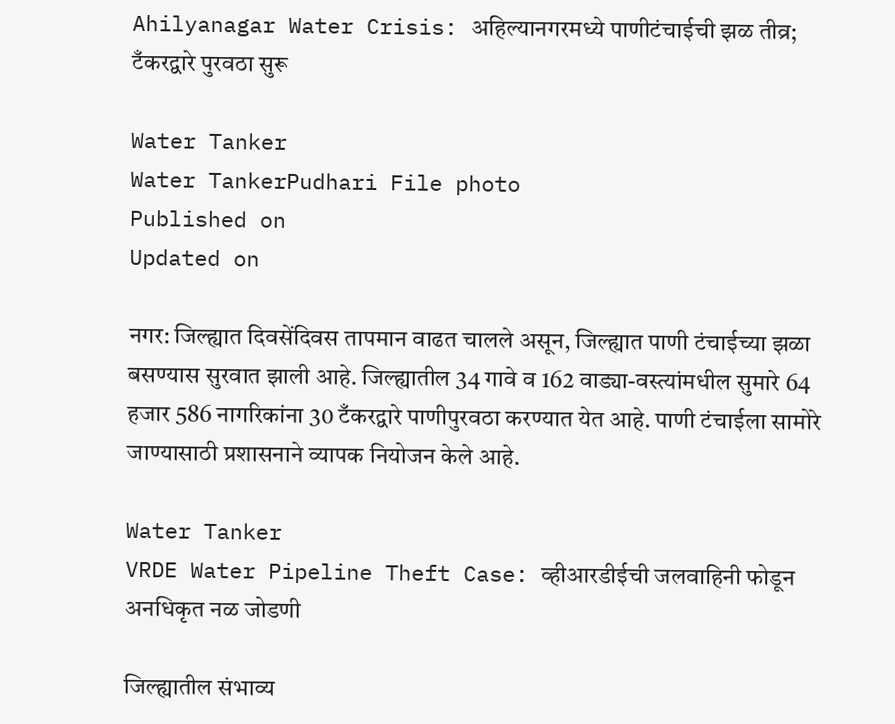Ahilyanagar Water Crisis: अहिल्यानगरमध्ये पाणीटंचाईची झळ तीव्र; टँकरद्वारे पुरवठा सुरू

Water Tanker
Water TankerPudhari File photo
Published on
Updated on

नगर: जिल्ह्यात दिवसेंदिवस तापमान वाढत चालले असून, जिल्ह्यात पाणी टंचाईच्या झळा बसण्यास सुरवात झाली आहे. जिल्ह्यातील 34 गावे व 162 वाड्या-वस्त्यांमधील सुमारे 64 हजार 586 नागरिकांना 30 टँकरद्वारे पाणीपुरवठा करण्यात येत आहे. पाणी टंचाईला सामोरे जाण्यासाठी प्रशासनाने व्यापक नियोजन केले आहे.

Water Tanker
VRDE Water Pipeline Theft Case: व्हीआरडीईची जलवाहिनी फोडून अनधिकृत नळ जोडणी

जिल्ह्यातील संभाव्य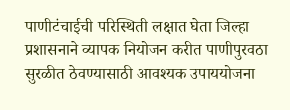पाणीटंचाईची परिस्थिती लक्षात घेता जिल्हा प्रशासनाने व्यापक नियोजन करीत पाणीपुरवठा सुरळीत ठेवण्यासाठी आवश्यक उपाययोजना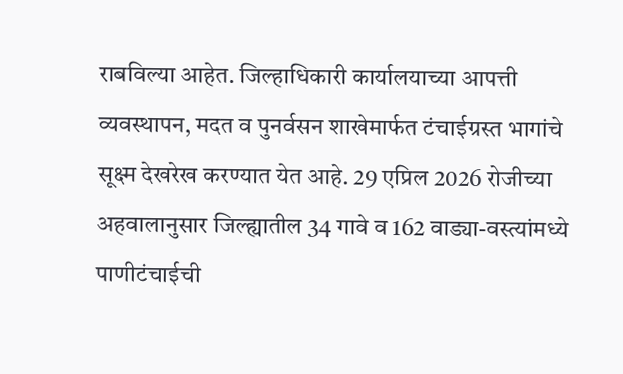राबविल्या आहेत. जिल्हाधिकारी कार्यालयाच्या आपत्ती व्यवस्थापन, मदत व पुनर्वसन शाखेमार्फत टंचाईग्रस्त भागांचे सूक्ष्म देखरेख करण्यात येत आहे. 29 एप्रिल 2026 रोजीच्या अहवालानुसार जिल्ह्यातील 34 गावे व 162 वाड्या-वस्त्यांमध्ये पाणीटंचाईची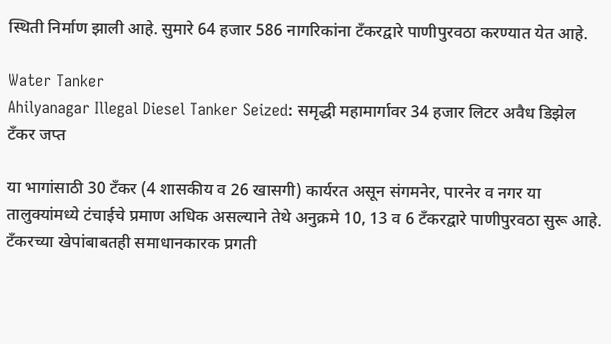स्थिती निर्माण झाली आहे. सुमारे 64 हजार 586 नागरिकांना टँकरद्वारे पाणीपुरवठा करण्यात येत आहे.

Water Tanker
Ahilyanagar Illegal Diesel Tanker Seized: समृद्धी महामार्गावर 34 हजार लिटर अवैध डिझेल टँकर जप्त

या भागांसाठी 30 टँकर (4 शासकीय व 26 खासगी) कार्यरत असून संगमनेर, पारनेर व नगर या तालुक्यांमध्ये टंचाईचे प्रमाण अधिक असल्याने तेथे अनुक्रमे 10, 13 व 6 टँकरद्वारे पाणीपुरवठा सुरू आहे. टँकरच्या खेपांबाबतही समाधानकारक प्रगती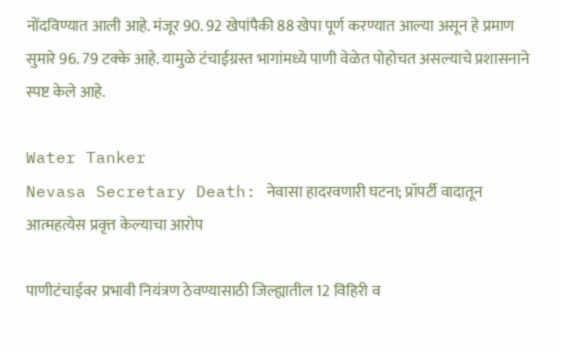नोंदविण्यात आली आहे. मंजूर 90. 92 खेपांपैकी 88 खेपा पूर्ण करण्यात आल्या असून हे प्रमाण सुमारे 96. 79 टक्के आहे. यामुळे टंचाईग्रस्त भागांमध्ये पाणी वेळेत पोहोचत असल्याचे प्रशासनाने स्पष्ट केले आहे.

Water Tanker
Nevasa Secretary Death: नेवासा हादरवणारी घटना; प्रॉपर्टी वादातून आत्महत्येस प्रवृत्त केल्याचा आरोप

पाणीटंचाईवर प्रभावी नियंत्रण ठेवण्यासाठी जिल्ह्यातील 12 विहिरी व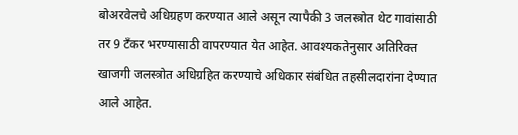बोअरवेलचे अधिग्रहण करण्यात आले असून त्यापैकी 3 जलस्त्रोत थेट गावांसाठी तर 9 टँकर भरण्यासाठी वापरण्यात येत आहेत. आवश्यकतेनुसार अतिरिक्त खाजगी जलस्त्रोत अधिग्रहित करण्याचे अधिकार संबंधित तहसीलदारांना देण्यात आले आहेत.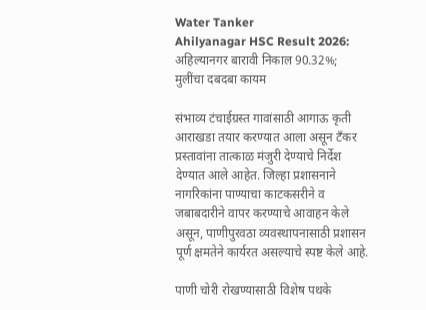Water Tanker
Ahilyanagar HSC Result 2026: अहिल्यानगर बारावी निकाल 90.32%; मुलींचा दबदबा कायम

संभाव्य टंचाईग्रस्त गावांसाठी आगाऊ कृती आराखडा तयार करण्यात आला असून टँकर प्रस्तावांना तात्काळ मंजुरी देण्याचे निर्देश देण्यात आले आहेत. जिल्हा प्रशासनाने नागरिकांना पाण्याचा काटकसरीने व जबाबदारीने वापर करण्याचे आवाहन केले असून, पाणीपुरवठा व्यवस्थापनासाठी प्रशासन पूर्ण क्षमतेने कार्यरत असल्याचे स्पष्ट केले आहे.

पाणी चोरी रोखण्यासाठी विशेष पथके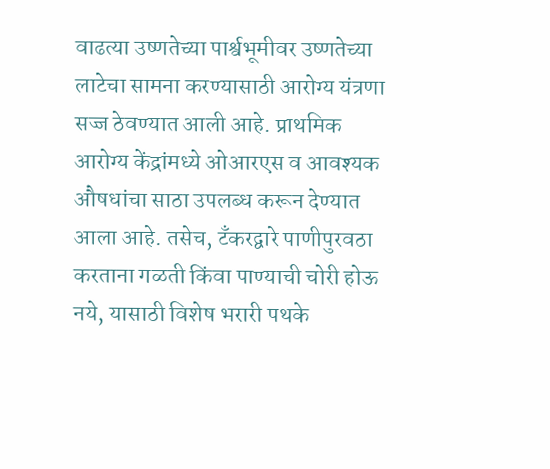वाढत्या उष्णतेच्या पार्श्वभूमीवर उष्णतेच्या लाटेचा सामना करण्यासाठी आरोग्य यंत्रणा सज्ज ठेवण्यात आली आहे. प्राथमिक आरोग्य केंद्रांमध्ये ओआरएस व आवश्यक औषधांचा साठा उपलब्ध करून देण्यात आला आहे. तसेच, टँकरद्वारे पाणीपुरवठा करताना गळती किंवा पाण्याची चोरी होऊ नये, यासाठी विशेष भरारी पथके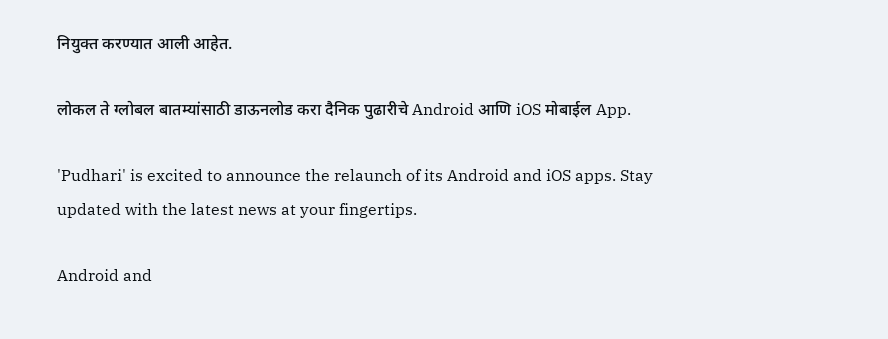नियुक्त करण्यात आली आहेत.

लोकल ते ग्लोबल बातम्यांसाठी डाऊनलोड करा दैनिक पुढारीचे Android आणि iOS मोबाईल App.

'Pudhari' is excited to announce the relaunch of its Android and iOS apps. Stay updated with the latest news at your fingertips.

Android and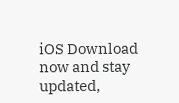iOS Download now and stay updated,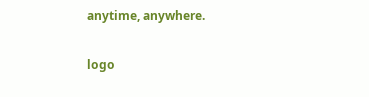anytime, anywhere.

logo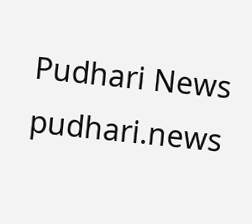Pudhari News
pudhari.news